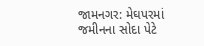જામનગર: મેઘપરમાં જમીનના સોદા પેટે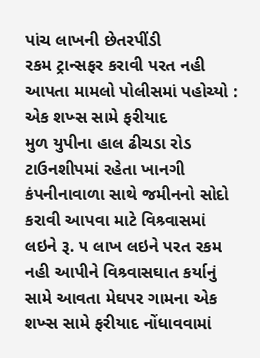પાંચ લાખની છેતરપીંડી
રકમ ટ્રાન્સફર કરાવી પરત નહી આપતા મામલો પોલીસમાં પહોચ્યો : એક શખ્સ સામે ફરીયાદ
મુળ યુપીના હાલ ઢીચડા રોડ ટાઉનશીપમાં રહેતા ખાનગી કંપનીનાવાળા સાથે જમીનનો સોદો કરાવી આપવા માટે વિશ્ર્વાસમાં લઇને રૂ. ૫ લાખ લઇને પરત રકમ નહી આપીને વિશ્ર્વાસઘાત કર્યાનું સામે આવતા મેઘપર ગામના એક શખ્સ સામે ફરીયાદ નોંધાવવામાં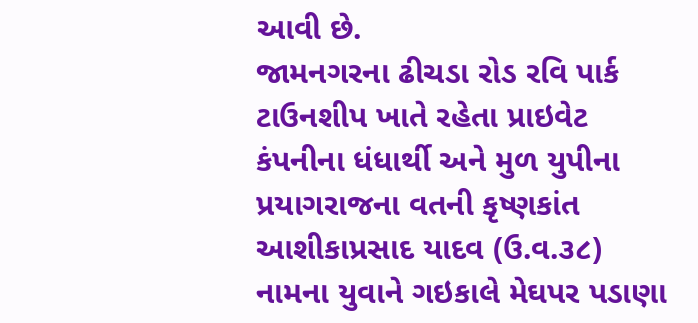આવી છે.
જામનગરના ઢીચડા રોડ રવિ પાર્ક ટાઉનશીપ ખાતે રહેતા પ્રાઇવેટ કંપનીના ધંધાર્થી અને મુળ યુપીના પ્રયાગરાજના વતની કૃષ્ણકાંત આશીકાપ્રસાદ યાદવ (ઉ.વ.૩૮) નામના યુવાને ગઇકાલે મેઘપર પડાણા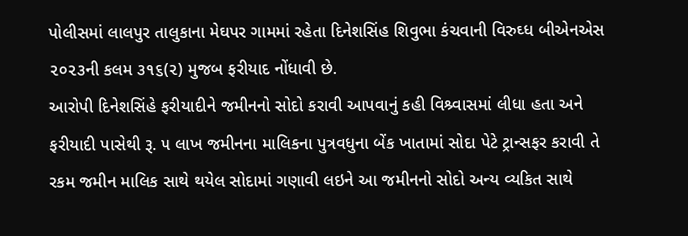પોલીસમાં લાલપુર તાલુકાના મેઘપર ગામમાં રહેતા દિનેશસિંહ શિવુભા કંચવાની વિરુઘ્ધ બીએનએસ ૨૦૨૩ની કલમ ૩૧૬(૨) મુજબ ફરીયાદ નોંધાવી છે.
આરોપી દિનેશસિંહે ફરીયાદીને જમીનનો સોદો કરાવી આપવાનું કહી વિશ્ર્વાસમાં લીધા હતા અને ફરીયાદી પાસેથી રૂ. ૫ લાખ જમીનના માલિકના પુત્રવધુના બેંક ખાતામાં સોદા પેટે ટ્રાન્સફર કરાવી તે રકમ જમીન માલિક સાથે થયેલ સોદામાં ગણાવી લઇને આ જમીનનો સોદો અન્ય વ્યકિત સાથે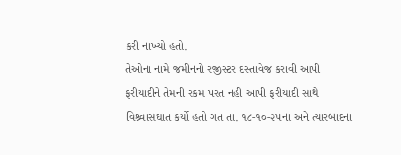કરી નાખ્યો હતો.
તેઓના નામે જમીનનો રજીસ્ટર દસ્તાવેજ કરાવી આપી ફરીયાદીને તેમની રકમ પરત નહી આપી ફરીયાદી સાથે વિશ્ર્વાસઘાત કર્યો હતો ગત તા. ૧૮-૧૦-૨૫ના અને ત્યારબાદના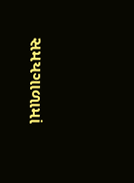સમયગાળામાં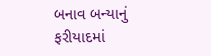બનાવ બન્યાનું ફરીયાદમાં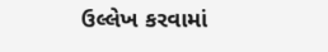ઉલ્લેખ કરવામાં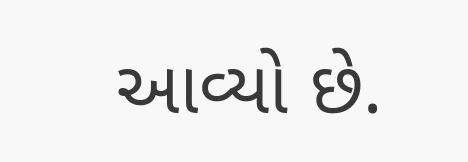આવ્યો છે.